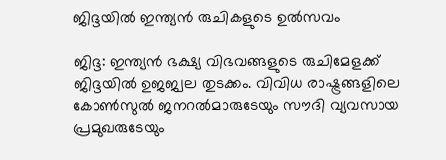ജിദ്ദയില്‍ ഇന്ത്യന്‍ രുചികളുടെ ഉല്‍സവം

ജിദ്ദ: ഇന്ത്യന്‍ ഭക്ഷ്യ വിഭവങ്ങളുടെ രുചിമേളക്ക് ജിദ്ദയില്‍ ഉജജ്വല തുടക്കം. വിവിധ രാഷ്ട്രങ്ങളിലെ കോണ്‍സുല്‍ ജനറല്‍മാരുടേയും സൗദി വ്യവസായ പ്രമുഖരുടേയും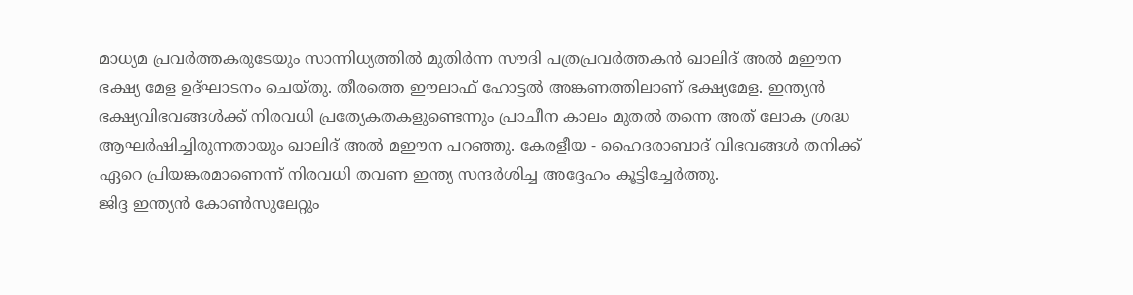മാധ്യമ പ്രവര്‍ത്തകരുടേയും സാന്നിധ്യത്തില്‍ മുതിര്‍ന്ന സൗദി പത്രപ്രവര്‍ത്തകന്‍ ഖാലിദ് അല്‍ മഈന ഭക്ഷ്യ മേള ഉദ്ഘാടനം ചെയ്തു. തീരത്തെ ഈലാഫ് ഹോട്ടല്‍ അങ്കണത്തിലാണ് ഭക്ഷ്യമേള. ഇന്ത്യന്‍ ഭക്ഷ്യവിഭവങ്ങള്‍ക്ക് നിരവധി പ്രത്യേകതകളുണ്ടെന്നും പ്രാചീന കാലം മുതല്‍ തന്നെ അത് ലോക ശ്രദ്ധ ആഘര്‍ഷിച്ചിരുന്നതായും ഖാലിദ് അല്‍ മഈന പറഞ്ഞു. കേരളീയ - ഹൈദരാബാദ് വിഭവങ്ങള്‍ തനിക്ക് ഏറെ പ്രിയങ്കരമാണെന്ന് നിരവധി തവണ ഇന്ത്യ സന്ദര്‍ശിച്ച അദ്ദേഹം കൂട്ടിച്ചേര്‍ത്തു.
ജിദ്ദ ഇന്ത്യന്‍ കോണ്‍സുലേറ്റും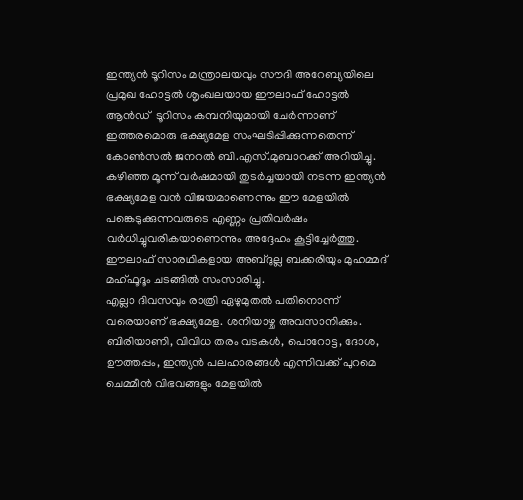ഇന്ത്യന്‍ ടൂറിസം മന്ത്രാലയവും സൗദി അറേബ്യയിലെ പ്രമുഖ ഹോട്ടല്‍ ശൃംഖലയായ ഈലാഫ് ഹോട്ടല്‍ ആന്‍ഡ്  ടൂറിസം കമ്പനിയുമായി ചേര്‍ന്നാണ് ഇത്തരമൊരു ഭക്ഷ്യമേള സംഘടിപ്പിക്കുന്നതെന്ന് കോണ്‍സല്‍ ജനറല്‍ ബി.എസ്.മുബാറക്ക് അറിയിച്ചു. കഴിഞ്ഞ മൂന്ന് വര്‍ഷമായി തുടര്‍ച്ചയായി നടന്ന ഇന്ത്യന്‍ ഭക്ഷ്യമേള വന്‍ വിജയമാണെന്നും ഈ മേളയില്‍ പങ്കെടുക്കുന്നവരുടെ എണ്ണം പ്രതിവര്‍ഷം വര്‍ധിച്ചുവരികയാണെന്നും അദ്ദേഹം കൂട്ടിച്ചേര്‍ത്തു. ഈലാഫ് സാരഥികളായ അബ്ദുല്ല ബക്കരിയും മുഹമ്മദ് മഹ്ഫൂദൂം ചടങ്ങില്‍ സംസാരിച്ചു.
എല്ലാ ദിവസവും രാത്രി ഏഴുമുതല്‍ പതിനൊന്ന്  വരെയാണ് ഭക്ഷ്യമേള. ശനിയാഴ്ച അവസാനിക്കും. ബിരിയാണി, വിവിധ തരം വടകള്‍, പൊറോട്ട, ദോശ, ഊത്തപ്പം, ഇന്ത്യന്‍ പലഹാരങ്ങള്‍ എന്നിവക്ക് പുറമെ ചെമ്മീന്‍ വിഭവങ്ങളും മേളയില്‍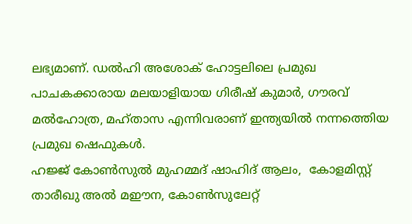ലഭ്യമാണ്. ഡല്‍ഹി അശോക് ഹോട്ടലിലെ പ്രമുഖ പാചകക്കാരായ മലയാളിയായ ഗിരീഷ് കുമാര്‍, ഗൗരവ് മല്‍ഹോത്ര, മഹ്താസ എന്നിവരാണ് ഇന്ത്യയില്‍ നന്നത്തെിയ പ്രമുഖ ഷെഫുകള്‍.
ഹജ്ജ് കോണ്‍സുല്‍ മുഹമ്മദ് ഷാഹിദ് ആലം,  കോളമിസ്റ്റ് താരീഖു അല്‍ മഈന, കോണ്‍സുലേറ്റ്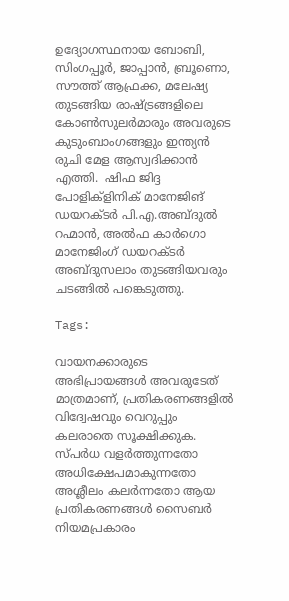ഉദ്യോഗസ്ഥനായ ബോബി, സിംഗപ്പൂര്‍, ജാപ്പാന്‍, ബ്രൂണൊ, സൗത്ത് ആഫ്രക്ക, മലേഷ്യ തുടങ്ങിയ രാഷ്ട്രങ്ങളിലെ കോണ്‍സുലര്‍മാരും അവരുടെ കുടുംബാംഗങ്ങളും ഇന്ത്യന്‍ രുചി മേള ആസ്വദിക്കാന്‍ എത്തി.  ഷിഫ ജിദ്ദ പോളിക്ളിനിക് മാനേജിങ് ഡയറക്ടര്‍ പി.എ.അബ്ദുല്‍ റഹ്മാന്‍, അല്‍ഫ കാര്‍ഗൊ മാനേജിംഗ് ഡയറക്ടര്‍ അബ്ദുസലാം തുടങ്ങിയവരും ചടങ്ങില്‍ പങ്കെടുത്തു.

Tags:

വായനക്കാരുടെ അഭിപ്രായങ്ങള്‍ അവരുടേത് മാത്രമാണ്, പ്രതികരണങ്ങളിൽ വിദ്വേഷവും വെറുപ്പും കലരാതെ സൂക്ഷിക്കുക. സ്പർധ വളർത്തുന്നതോ അധിക്ഷേപമാകുന്നതോ അശ്ലീലം കലർന്നതോ ആയ പ്രതികരണങ്ങൾ സൈബർ നിയമപ്രകാരം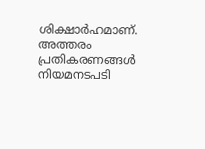ശിക്ഷാർഹമാണ്. അത്തരം പ്രതികരണങ്ങൾ നിയമനടപടി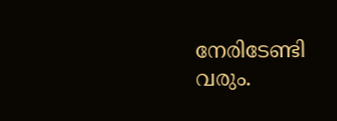നേരിടേണ്ടി വരും.